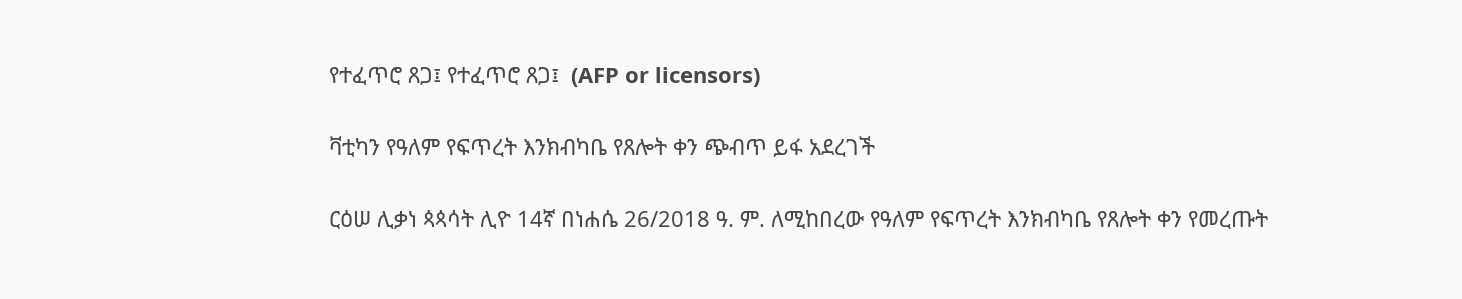የተፈጥሮ ጸጋ፤ የተፈጥሮ ጸጋ፤  (AFP or licensors)

ቫቲካን የዓለም የፍጥረት እንክብካቤ የጸሎት ቀን ጭብጥ ይፋ አደረገች

ርዕሠ ሊቃነ ጳጳሳት ሊዮ 14ኛ በነሐሴ 26/2018 ዓ. ም. ለሚከበረው የዓለም የፍጥረት እንክብካቤ የጸሎት ቀን የመረጡት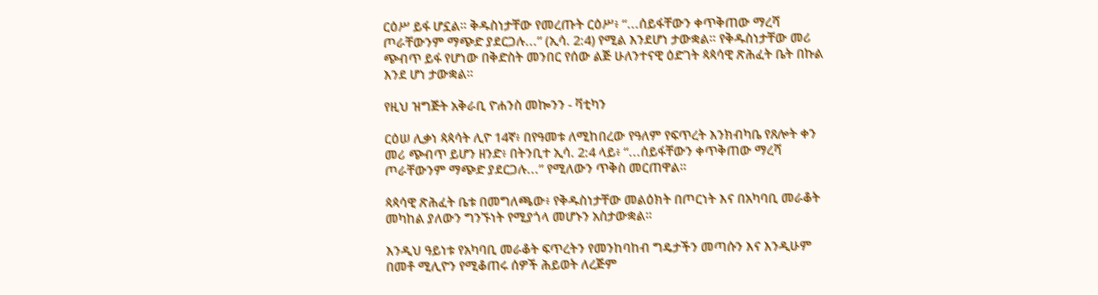ርዕሥ ይፋ ሆኗል። ቅዱስነታቸው የመረጡት ርዕሥ፥ “...ሰይፋቸውን ቀጥቅጠው ማረሻ ጦራቸውንም ማጭድ ያደርጋሉ...” (ኢሳ. 2:4) የሚል እንደሆነ ታውቋል። የቅዱስነታቸው መሪ ጭብጥ ይፋ የሆነው በቅድስት መንበር የሰው ልጅ ሁለንተናዊ ዕድገት ጳጳሳዊ ጽሕፈት ቤት በኩል እንደ ሆነ ታውቋል።

የዚህ ዝግጅት አቅራቢ ዮሐንስ መኰንን - ቫቲካን

ርዕሠ ሊቃነ ጳጳሳት ሊዮ 14ኛ፥ በየዓመቱ ለሚከበረው የዓለም የፍጥረት እንክብካቤ የጸሎት ቀን መሪ ጭብጥ ይሆን ዘንድ፥ በትንቢተ ኢሳ. 2:4 ላይ፥ “...ሰይፋቸውን ቀጥቅጠው ማረሻ ጦራቸውንም ማጭድ ያደርጋሉ...” የሚለውን ጥቅስ መርጠዋል።

ጳጳሳዊ ጽሕፈት ቤቱ በመግለጫው፥ የቅዱስነታቸው መልዕክት በጦርነት እና በአካባቢ መራቆት መካከል ያለውን ግንኙነት የሚያጎላ መሆኑን አስታውቋል።

እንዲህ ዓይነቱ የአካባቢ መራቆት ፍጥረትን የመንከባከብ ግዴታችን መጣሱን እና እንዲሁም በመቶ ሚሊዮን የሚቆጠሩ ሰዎች ሕይወት ለረጅም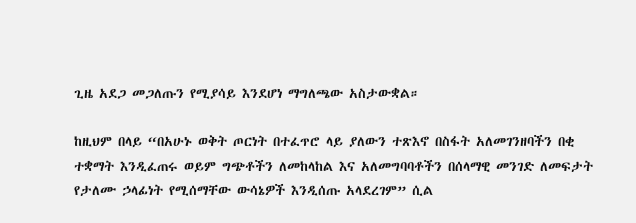ጊዜ አደጋ መጋለጡን የሚያሳይ እንደሆነ ማግለጫው አስታውቋል።

ከዚህም በላይ “በአሁኑ ወቅት ጦርነት በተፈጥሮ ላይ ያለውን ተጽእኖ በስፋት አለመገንዘባችን በቂ ተቋማት እንዲፈጠሩ ወይም ግጭቶችን ለመከላከል እና አለመግባባቶችን በሰላማዊ መንገድ ለመፍታት የታለሙ ኃላፊነት የሚሰማቸው ውሳኔዎች እንዲሰጡ አላደረገም” ሲል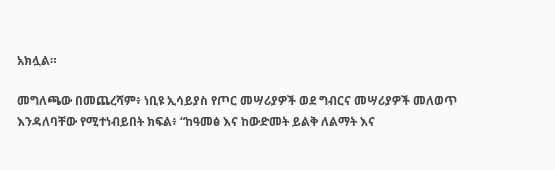አክሏል።

መግለጫው በመጨረሻም፥ ነቢዩ ኢሳይያስ የጦር መሣሪያዎች ወደ ግብርና መሣሪያዎች መለወጥ እንዳለባቸው የሚተነብይበት ክፍል፥ “ከዓመፅ እና ከውድመት ይልቅ ለልማት እና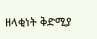ዘላቂነት ቅድሚያ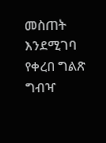መስጠት እንደሚገባ የቀረበ ግልጽ ግብዣ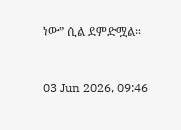ነው” ሲል ደምድሟል።



03 Jun 2026, 09:46